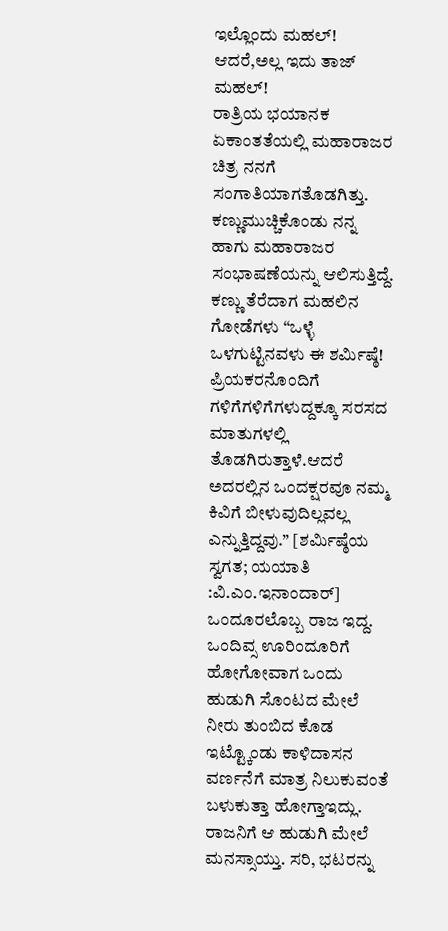ಇಲ್ಲೊಂದು ಮಹಲ್! ಆದರೆ,ಅಲ್ಲ ಇದು ತಾಜ್ ಮಹಲ್!
ರಾತ್ರಿಯ ಭಯಾನಕ ಏಕಾಂತತೆಯಲ್ಲಿ ಮಹಾರಾಜರ ಚಿತ್ರ ನನಗೆ ಸಂಗಾತಿಯಾಗತೊಡಗಿತ್ತು. ಕಣ್ಣುಮುಚ್ಚಿಕೊಂಡು ನನ್ನ ಹಾಗು ಮಹಾರಾಜರ ಸಂಭಾಷಣೆಯನ್ನು ಆಲಿಸುತ್ತಿದ್ದೆ. ಕಣ್ಣು ತೆರೆದಾಗ ಮಹಲಿನ ಗೋಡೆಗಳು “ಒಳ್ಳೆ ಒಳಗುಟ್ಟಿನವಳು ಈ ಶರ್ಮಿಷ್ಠೆ! ಪ್ರಿಯಕರನೊಂದಿಗೆ ಗಳಿಗೆಗಳಿಗೆಗಳುದ್ದಕ್ಕೂ ಸರಸದ ಮಾತುಗಳಲ್ಲಿ ತೊಡಗಿರುತ್ತಾಳೆ.ಆದರೆ ಅದರಲ್ಲಿನ ಒಂದಕ್ಷರವೂ ನಮ್ಮ ಕಿವಿಗೆ ಬೀಳುವುದಿಲ್ಲವಲ್ಲ ಎನ್ನುತ್ತಿದ್ದವು.” [ಶರ್ಮಿಷ್ಠೆಯ ಸ್ವಗತ; ಯಯಾತಿ :ವಿ.ಎಂ.ಇನಾಂದಾರ್]
ಒಂದೂರಲೊಬ್ಬ ರಾಜ ಇದ್ದ. ಒಂದಿವ್ಸ ಊರಿಂದೂರಿಗೆ ಹೋಗೋವಾಗ ಒಂದು ಹುಡುಗಿ ಸೊಂಟದ ಮೇಲೆ ನೀರು ತುಂಬಿದ ಕೊಡ ಇಟ್ಟ್ಕೊಂಡು ಕಾಳಿದಾಸನ ವರ್ಣನೆಗೆ ಮಾತ್ರ ನಿಲುಕುವಂತೆ ಬಳುಕುತ್ತಾ ಹೋಗ್ತಾಇದ್ಲು. ರಾಜನಿಗೆ ಆ ಹುಡುಗಿ ಮೇಲೆ ಮನಸ್ಸಾಯ್ತು. ಸರಿ, ಭಟರನ್ನು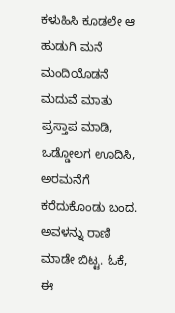ಕಳುಹಿಸಿ ಕೂಡಲೇ ಆ ಹುಡುಗಿ ಮನೆ ಮಂದಿಯೊಡನೆ ಮದುವೆ ಮಾತು ಪ್ರಸ್ತಾಪ ಮಾಡಿ, ಒಡ್ಡೋಲಗ ಊದಿಸಿ, ಅರಮನೆಗೆ ಕರೆದುಕೊಂಡು ಬಂದ.
ಅವಳನ್ನು ರಾಣಿ ಮಾಡೇ ಬಿಟ್ಟ. ಓಕೆ, ಈ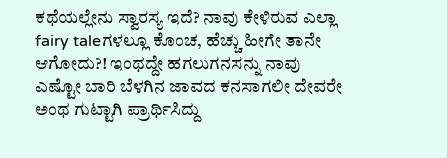ಕಥೆಯಲ್ಲೇನು ಸ್ವಾರಸ್ಯ ಇದೆ? ನಾವು ಕೇಳಿರುವ ಎಲ್ಲಾ fairy taleಗಳಲ್ಲೂ ಕೊಂಚ, ಹೆಚ್ಚು ಹೀಗೇ ತಾನೇ ಆಗೋದು?! ಇಂಥದ್ದೇ ಹಗಲುಗನಸನ್ನು ನಾವು ಎಷ್ಟೋ ಬಾರಿ ಬೆಳಗಿನ ಜಾವದ ಕನಸಾಗಲೀ ದೇವರೇ ಅಂಥ ಗುಟ್ಟಾಗಿ ಪ್ರಾರ್ಥಿಸಿದ್ದು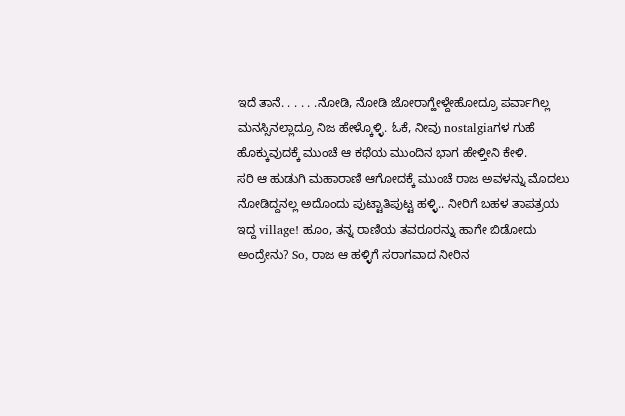ಇದೆ ತಾನೆ. . . . . .ನೋಡಿ, ನೋಡಿ ಜೋರಾಗ್ಹೇಳ್ದೇಹೋದ್ರೂ ಪರ್ವಾಗಿಲ್ಲ ಮನಸ್ಸಿನಲ್ಲಾದ್ರೂ ನಿಜ ಹೇಳ್ಕೊಳ್ಳಿ. ಓಕೆ, ನೀವು nostalgiaಗಳ ಗುಹೆ ಹೊಕ್ಕುವುದಕ್ಕೆ ಮುಂಚೆ ಆ ಕಥೆಯ ಮುಂದಿನ ಭಾಗ ಹೇಳ್ತೀನಿ ಕೇಳಿ.
ಸರಿ ಆ ಹುಡುಗಿ ಮಹಾರಾಣಿ ಆಗೋದಕ್ಕೆ ಮುಂಚೆ ರಾಜ ಅವಳನ್ನು ಮೊದಲು ನೋಡಿದ್ದನಲ್ಲ ಅದೊಂದು ಪುಟ್ಟಾತಿಪುಟ್ಟ ಹಳ್ಳಿ.. ನೀರಿಗೆ ಬಹಳ ತಾಪತ್ರಯ ಇದ್ದ village! ಹೂಂ, ತನ್ನ ರಾಣಿಯ ತವರೂರನ್ನು ಹಾಗೇ ಬಿಡೋದು ಅಂದ್ರೇನು? So, ರಾಜ ಆ ಹಳ್ಳಿಗೆ ಸರಾಗವಾದ ನೀರಿನ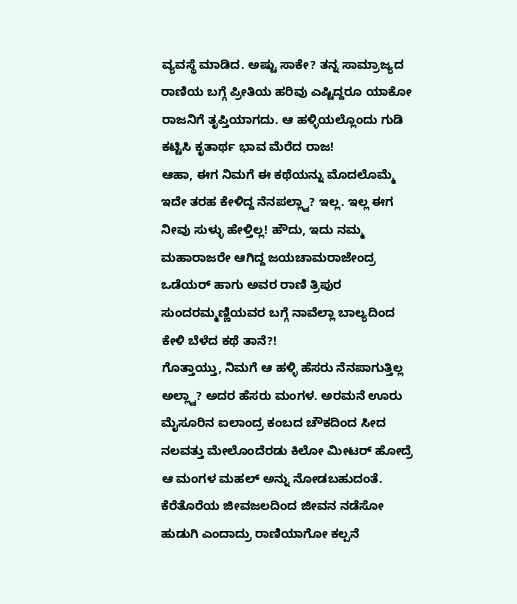ವ್ಯವಸ್ಥೆ ಮಾಡಿದ. ಅಷ್ಟು ಸಾಕೇ? ತನ್ನ ಸಾಮ್ರಾಜ್ಯದ ರಾಣಿಯ ಬಗ್ಗೆ ಪ್ರೀತಿಯ ಹರಿವು ಎಷ್ಟಿದ್ದರೂ ಯಾಕೋ ರಾಜನಿಗೆ ತೃಪ್ತಿಯಾಗದು. ಆ ಹಳ್ಳಿಯಲ್ಲೊಂದು ಗುಡಿ ಕಟ್ಟಿಸಿ ಕೃತಾರ್ಥ ಭಾವ ಮೆರೆದ ರಾಜ!
ಆಹಾ, ಈಗ ನಿಮಗೆ ಈ ಕಥೆಯನ್ನು ಮೊದಲೊಮ್ಮೆ ಇದೇ ತರಹ ಕೇಳಿದ್ದ ನೆನಪಲ್ಲ್ವಾ? ಇಲ್ಲ. ಇಲ್ಲ ಈಗ ನೀವು ಸುಳ್ಳು ಹೇಳ್ತಿಲ್ಲ! ಹೌದು, ಇದು ನಮ್ಮ ಮಹಾರಾಜರೇ ಆಗಿದ್ದ ಜಯಚಾಮರಾಜೇಂದ್ರ ಒಡೆಯರ್ ಹಾಗು ಅವರ ರಾಣಿ ತ್ರಿಪುರ ಸುಂದರಮ್ಮಣ್ಣಿಯವರ ಬಗ್ಗೆ ನಾವೆಲ್ಲಾ ಬಾಲ್ಯದಿಂದ ಕೇಳಿ ಬೆಳೆದ ಕಥೆ ತಾನೆ?!
ಗೊತ್ತಾಯ್ತು, ನಿಮಗೆ ಆ ಹಳ್ಳಿ ಹೆಸರು ನೆನಪಾಗುತ್ತಿಲ್ಲ ಅಲ್ಲ್ವಾ? ಅದರ ಹೆಸರು ಮಂಗಳ. ಅರಮನೆ ಊರು ಮೈಸೂರಿನ ಐಲಾಂದ್ರ ಕಂಬದ ಚೌಕದಿಂದ ಸೀದ ನಲವತ್ತು ಮೇಲೊಂದೆರಡು ಕಿಲೋ ಮೀಟರ್ ಹೋದ್ರೆ ಆ ಮಂಗಳ ಮಹಲ್ ಅನ್ನು ನೋಡಬಹುದಂತೆ.
ಕೆರೆತೊರೆಯ ಜೀವಜಲದಿಂದ ಜೀವನ ನಡೆಸೋ ಹುಡುಗಿ ಎಂದಾದ್ರು ರಾಣಿಯಾಗೋ ಕಲ್ಪನೆ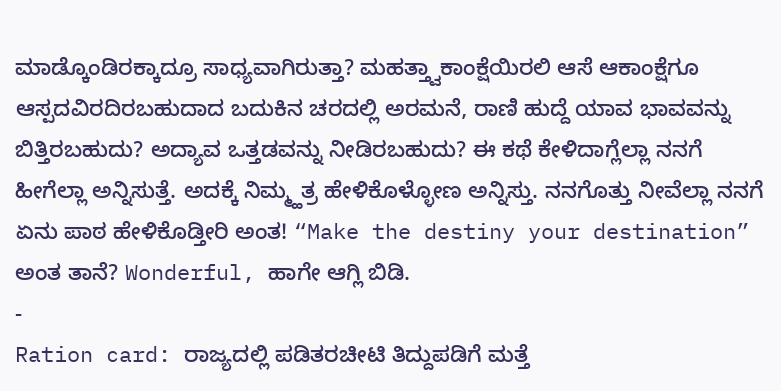ಮಾಡ್ಕೊಂಡಿರಕ್ಕಾದ್ರೂ ಸಾಧ್ಯವಾಗಿರುತ್ತಾ? ಮಹತ್ತ್ವಾಕಾಂಕ್ಷೆಯಿರಲಿ ಆಸೆ ಆಕಾಂಕ್ಷೆಗೂ ಆಸ್ಪದವಿರದಿರಬಹುದಾದ ಬದುಕಿನ ಚರದಲ್ಲಿ ಅರಮನೆ, ರಾಣಿ ಹುದ್ದೆ ಯಾವ ಭಾವವನ್ನು ಬಿತ್ತಿರಬಹುದು? ಅದ್ಯಾವ ಒತ್ತಡವನ್ನು ನೀಡಿರಬಹುದು? ಈ ಕಥೆ ಕೇಳಿದಾಗ್ಲೆಲ್ಲಾ ನನಗೆ ಹೀಗೆಲ್ಲಾ ಅನ್ನಿಸುತ್ತೆ. ಅದಕ್ಕೆ ನಿಮ್ಮ್ಹತ್ರ ಹೇಳಿಕೊಳ್ಳೋಣ ಅನ್ನಿಸ್ತು. ನನಗೊತ್ತು ನೀವೆಲ್ಲಾ ನನಗೆ ಏನು ಪಾಠ ಹೇಳಿಕೊಡ್ತೀರಿ ಅಂತ! “Make the destiny your destination” ಅಂತ ತಾನೆ? Wonderful, ಹಾಗೇ ಆಗ್ಲಿ ಬಿಡಿ.
-
Ration card: ರಾಜ್ಯದಲ್ಲಿ ಪಡಿತರಚೀಟಿ ತಿದ್ದುಪಡಿಗೆ ಮತ್ತೆ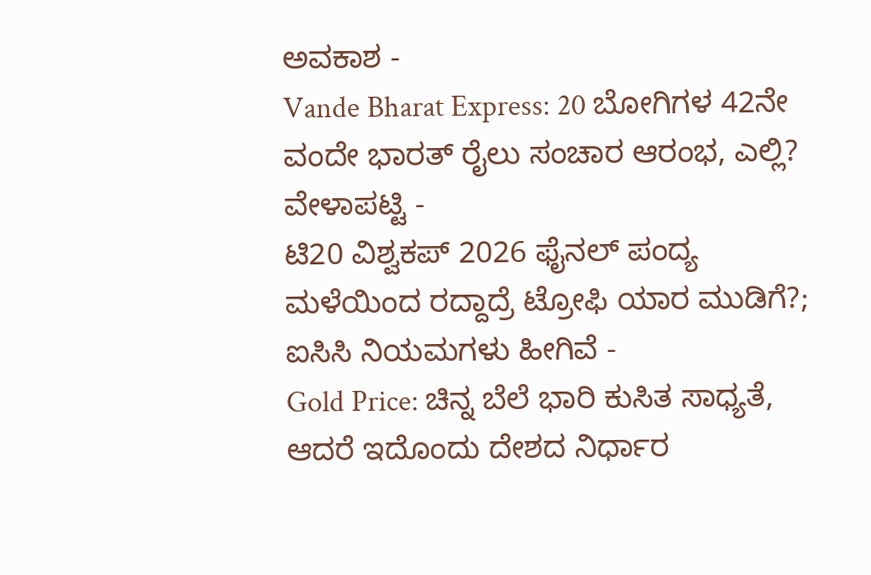ಅವಕಾಶ -
Vande Bharat Express: 20 ಬೋಗಿಗಳ 42ನೇ ವಂದೇ ಭಾರತ್ ರೈಲು ಸಂಚಾರ ಆರಂಭ, ಎಲ್ಲಿ? ವೇಳಾಪಟ್ಟಿ -
ಟಿ20 ವಿಶ್ವಕಪ್ 2026 ಫೈನಲ್ ಪಂದ್ಯ ಮಳೆಯಿಂದ ರದ್ದಾದ್ರೆ ಟ್ರೋಫಿ ಯಾರ ಮುಡಿಗೆ?; ಐಸಿಸಿ ನಿಯಮಗಳು ಹೀಗಿವೆ -
Gold Price: ಚಿನ್ನ ಬೆಲೆ ಭಾರಿ ಕುಸಿತ ಸಾಧ್ಯತೆ, ಆದರೆ ಇದೊಂದು ದೇಶದ ನಿರ್ಧಾರ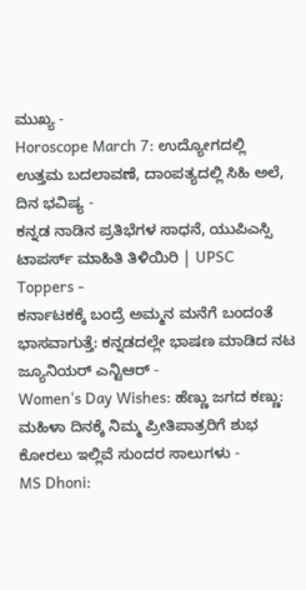ಮುಖ್ಯ -
Horoscope March 7: ಉದ್ಯೋಗದಲ್ಲಿ ಉತ್ತಮ ಬದಲಾವಣೆ, ದಾಂಪತ್ಯದಲ್ಲಿ ಸಿಹಿ ಅಲೆ, ದಿನ ಭವಿಷ್ಯ -
ಕನ್ನಡ ನಾಡಿನ ಪ್ರತಿಭೆಗಳ ಸಾಧನೆ, ಯುಪಿಎಸ್ಸಿ ಟಾಪರ್ಸ್ ಮಾಹಿತಿ ತಿಳಿಯಿರಿ | UPSC Toppers -
ಕರ್ನಾಟಕಕ್ಕೆ ಬಂದ್ರೆ ಅಮ್ಮನ ಮನೆಗೆ ಬಂದಂತೆ ಭಾಸವಾಗುತ್ತೆ: ಕನ್ನಡದಲ್ಲೇ ಭಾಷಣ ಮಾಡಿದ ನಟ ಜ್ಯೂನಿಯರ್ ಎನ್ಟಿಆರ್ -
Women's Day Wishes: ಹೆಣ್ಣು ಜಗದ ಕಣ್ಣು: ಮಹಿಳಾ ದಿನಕ್ಕೆ ನಿಮ್ಮ ಪ್ರೀತಿಪಾತ್ರರಿಗೆ ಶುಭ ಕೋರಲು ಇಲ್ಲಿವೆ ಸುಂದರ ಸಾಲುಗಳು -
MS Dhoni: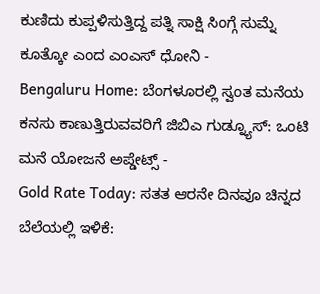ಕುಣಿದು ಕುಪ್ಪಳಿಸುತ್ತಿದ್ದ ಪತ್ನಿ ಸಾಕ್ಷಿ ಸಿಂಗ್ಗೆ ಸುಮ್ನೆ ಕೂತ್ಕೋ ಎಂದ ಎಂಎಸ್ ಧೋನಿ -
Bengaluru Home: ಬೆಂಗಳೂರಲ್ಲಿ ಸ್ವಂತ ಮನೆಯ ಕನಸು ಕಾಣುತ್ತಿರುವವರಿಗೆ ಜಿಬಿಎ ಗುಡ್ನ್ಯೂಸ್: ಒಂಟಿ ಮನೆ ಯೋಜನೆ ಅಪ್ಡೇಟ್ಸ್ -
Gold Rate Today: ಸತತ ಆರನೇ ದಿನವೂ ಚಿನ್ನದ ಬೆಲೆಯಲ್ಲಿ ಇಳಿಕೆ: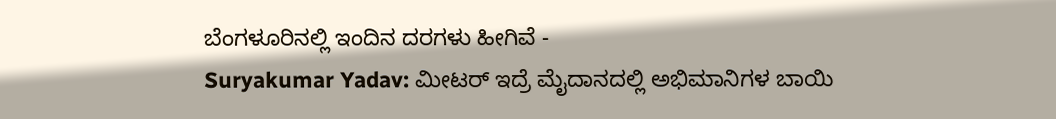ಬೆಂಗಳೂರಿನಲ್ಲಿ ಇಂದಿನ ದರಗಳು ಹೀಗಿವೆ -
Suryakumar Yadav: ಮೀಟರ್ ಇದ್ರೆ ಮೈದಾನದಲ್ಲಿ ಅಭಿಮಾನಿಗಳ ಬಾಯಿ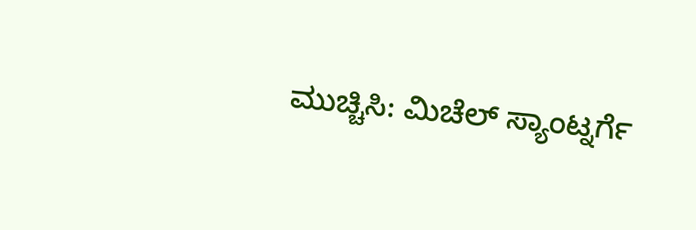ಮುಚ್ಚಿಸಿ: ಮಿಚೆಲ್ ಸ್ಯಾಂಟ್ನರ್ಗೆ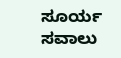ಸೂರ್ಯ ಸವಾಲು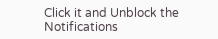Click it and Unblock the Notifications